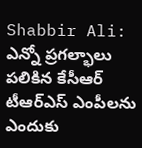Shabbir Ali: ఎన్నో ప్రగల్భాలు పలికిన కేసీఆర్ టీఆర్ఎస్ ఎంపీలను ఎందుకు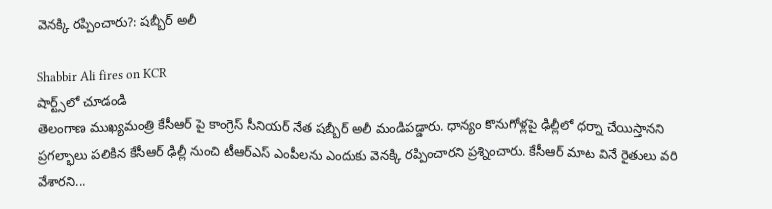వెనక్కి రప్పించారు?: షబ్బీర్ అలీ

Shabbir Ali fires on KCR
షార్ట్స్‌లో చూడండి
తెలంగాణ ముఖ్యమంత్రి కేసీఆర్ పై కాంగ్రెస్ సీనియర్ నేత షబ్బీర్ అలీ మండిపడ్డారు. ధాన్యం కొనుగోళ్లపై ఢిల్లీలో ధర్నా చేయిస్తానని ప్రగల్భాలు పలికిన కేసీఆర్ ఢిల్లీ నుంచి టీఆర్ఎస్ ఎంపీలను ఎందుకు వెనక్కి రప్పించారని ప్రశ్నించారు. కేసీఆర్ మాట వినే రైతులు వరి వేశారని...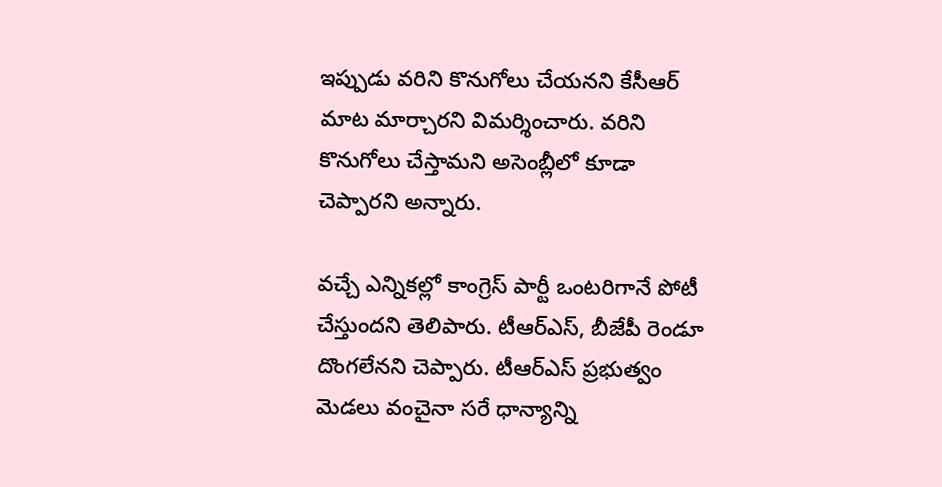ఇప్పుడు వరిని కొనుగోలు చేయనని కేసీఆర్ మాట మార్చారని విమర్శించారు. వరిని కొనుగోలు చేస్తామని అసెంబ్లీలో కూడా చెప్పారని అన్నారు.

వచ్చే ఎన్నికల్లో కాంగ్రెస్ పార్టీ ఒంటరిగానే పోటీ చేస్తుందని తెలిపారు. టీఆర్ఎస్, బీజేపీ రెండూ దొంగలేనని చెప్పారు. టీఆర్ఎస్ ప్రభుత్వం మెడలు వంచైనా సరే ధాన్యాన్ని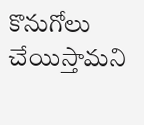కొనుగోలు చేయిస్తామని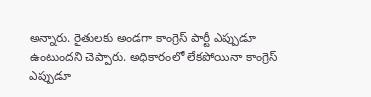అన్నారు. రైతులకు అండగా కాంగ్రెస్ పార్టీ ఎప్పుడూ ఉంటుందని చెప్పారు. అధికారంలో లేకపోయినా కాంగ్రెస్ ఎప్పుడూ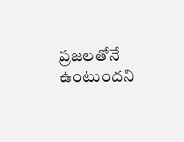ప్రజలతోనే ఉంటుందని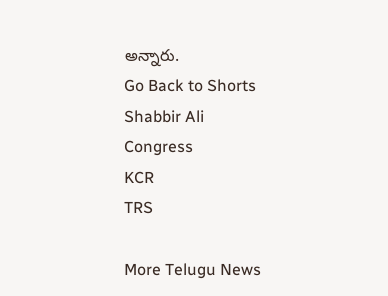అన్నారు.
Go Back to Shorts
Shabbir Ali
Congress
KCR
TRS

More Telugu News